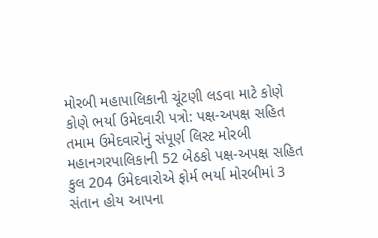મોરબી મહાપાલિકાની ચૂંટણી લડવા માટે કોણે કોણે ભર્યા ઉમેદવારી પત્રો: પક્ષ-અપક્ષ સહિત તમામ ઉમેદવારોનું સંપૂર્ણ લિસ્ટ મોરબી મહાનગરપાલિકાની 52 બેઠકો પક્ષ-અપક્ષ સહિત કુલ 204 ઉમેદવારોએ ફોર્મ ભર્યા મોરબીમાં 3 સંતાન હોય આપના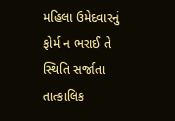મહિલા ઉમેદવારનું ફોર્મ ન ભરાઈ તે સ્થિતિ સર્જાતા તાત્કાલિક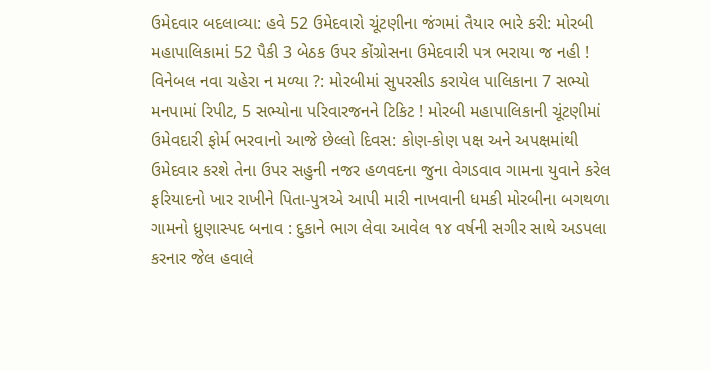ઉમેદવાર બદલાવ્યા: હવે 52 ઉમેદવારો ચૂંટણીના જંગમાં તૈયાર ભારે કરી: મોરબી મહાપાલિકામાં 52 પૈકી 3 બેઠક ઉપર કોંગ્રોસના ઉમેદવારી પત્ર ભરાયા જ નહી ! વિનેબલ નવા ચહેરા ન મળ્યા ?: મોરબીમાં સુપરસીડ કરાયેલ પાલિકાના 7 સભ્યો મનપામાં રિપીટ, 5 સભ્યોના પરિવારજનને ટિકિટ ! મોરબી મહાપાલિકાની ચૂંટણીમાં ઉમેવદારી ફોર્મ ભરવાનો આજે છેલ્લો દિવસ: કોણ-કોણ પક્ષ અને અપક્ષમાંથી ઉમેદવાર કરશે તેના ઉપર સહુની નજર હળવદના જુના વેગડવાવ ગામના યુવાને કરેલ ફરિયાદનો ખાર રાખીને પિતા-પુત્રએ આપી મારી નાખવાની ધમકી મોરબીના બગથળા ગામનો ધ્રુણાસ્પદ બનાવ : દુકાને ભાગ લેવા આવેલ ૧૪ વર્ષની સગીર સાથે અડપલા કરનાર જેલ હવાલે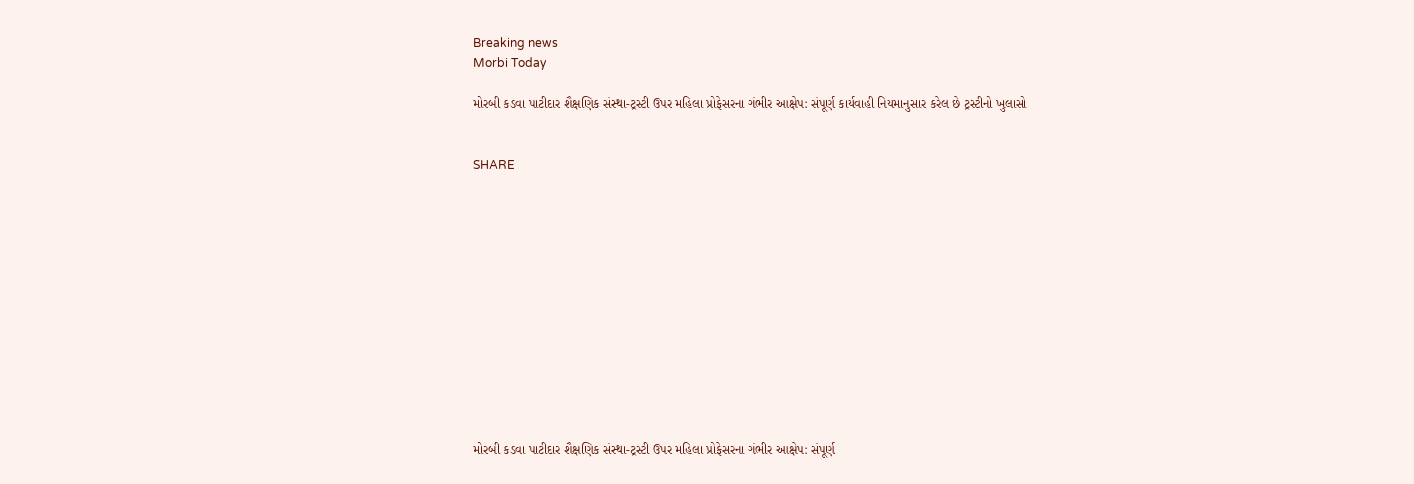Breaking news
Morbi Today

મોરબી કડવા પાટીદાર શૈક્ષણિક સંસ્થા-ટ્રસ્ટી ઉપર મહિલા પ્રોફેસરના ગંભીર આક્ષેપ: સંપૂર્ણ કાર્યવાહી નિયમાનુસાર કરેલ છે ટ્રસ્ટીનો ખુલાસો


SHARE













મોરબી કડવા પાટીદાર શૈક્ષણિક સંસ્થા-ટ્રસ્ટી ઉપર મહિલા પ્રોફેસરના ગંભીર આક્ષેપ: સંપૂર્ણ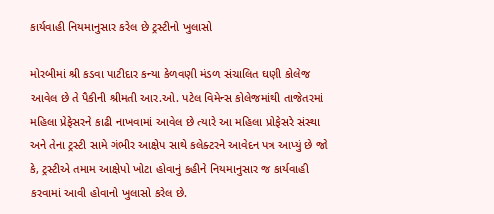કાર્યવાહી નિયમાનુસાર કરેલ છે ટ્રસ્ટીનો ખુલાસો

મોરબીમાં શ્રી કડવા પાટીદાર કન્યા કેળવણી મંડળ સંચાલિત ઘણી કોલેજ આવેલ છે તે પૈકીની શ્રીમતી આર.ઓ. પટેલ વિમેન્સ કોલેજમાંથી તાજેતરમાં મહિલા પ્રેફેસરને કાઢી નાખવામાં આવેલ છે ત્યારે આ મહિલા પ્રોફેસરે સંસ્થા અને તેના ટ્રસ્ટી સામે ગંભીર આક્ષેપ સાથે કલેક્ટરને આવેદન પત્ર આપ્યું છે જો કે, ટ્રસ્ટીએ તમામ આક્ષેપો ખોટા હોવાનું કહીને નિયમાનુસાર જ કાર્યવાહી કરવામાં આવી હોવાનો ખુલાસો કરેલ છે.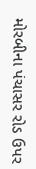મોરબીના પંચાસર રોડ ઉપર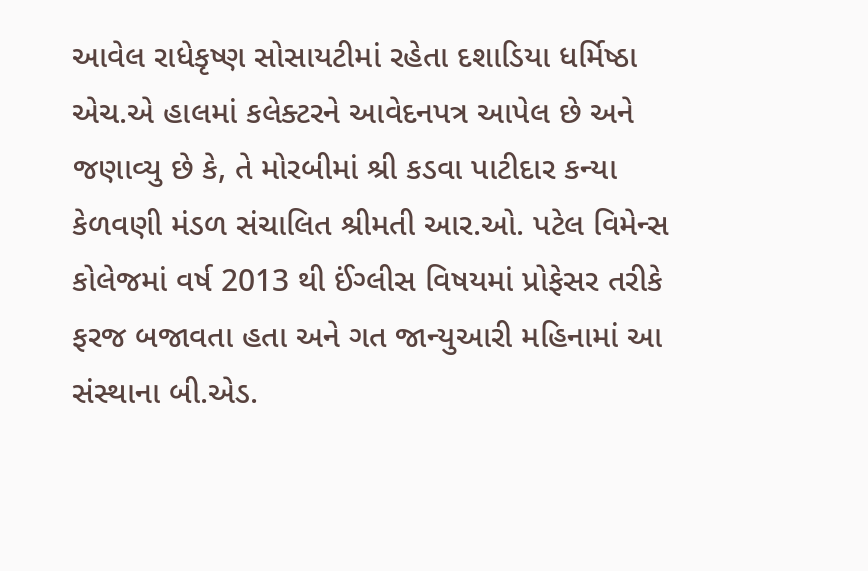આવેલ રાધેકૃષ્ણ સોસાયટીમાં રહેતા દશાડિયા ધર્મિષ્ઠા એચ.એ હાલમાં કલેક્ટરને આવેદનપત્ર આપેલ છે અને જણાવ્યુ છે કે, તે મોરબીમાં શ્રી કડવા પાટીદાર કન્યા કેળવણી મંડળ સંચાલિત શ્રીમતી આર.ઓ. પટેલ વિમેન્સ કોલેજમાં વર્ષ 2013 થી ઈંગ્લીસ વિષયમાં પ્રોફેસર તરીકે ફરજ બજાવતા હતા અને ગત જાન્યુઆરી મહિનામાં આ સંસ્થાના બી.એડ.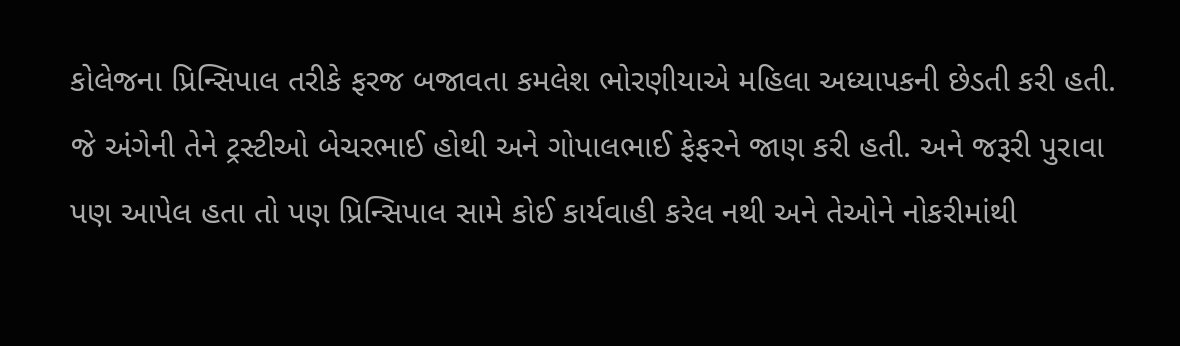કોલેજના પ્રિન્સિપાલ તરીકે ફરજ બજાવતા કમલેશ ભોરણીયાએ મહિલા અધ્યાપકની છેડતી કરી હતી. જે અંગેની તેને ટ્રસ્ટીઓ બેચરભાઈ હોથી અને ગોપાલભાઈ ફેફરને જાણ કરી હતી. અને જરૂરી પુરાવા પણ આપેલ હતા તો પણ પ્રિન્સિપાલ સામે કોઈ કાર્યવાહી કરેલ નથી અને તેઓને નોકરીમાંથી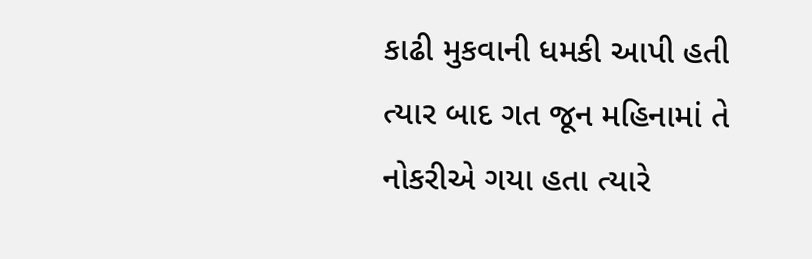કાઢી મુકવાની ધમકી આપી હતી ત્યાર બાદ ગત જૂન મહિનામાં તે નોકરીએ ગયા હતા ત્યારે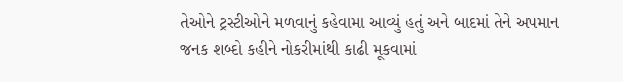તેઓને ટ્રસ્ટીઓને મળવાનું કહેવામા આવ્યું હતું અને બાદમાં તેને અપમાન જનક શબ્દો કહીને નોકરીમાંથી કાઢી મૂકવામાં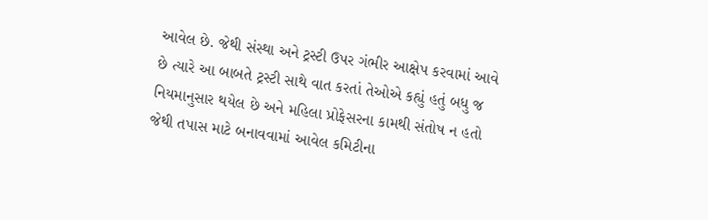આવેલ છે. જેથી સંસ્થા અને ટ્રસ્ટી ઉપર ગંભીર આક્ષેપ કરવામાં આવે છે ત્યારે આ બાબતે ટ્રસ્ટી સાથે વાત કરતાં તેઓએ કહ્યું હતું બધુ જ નિયમાનુસાર થયેલ છે અને મહિલા પ્રોફેસરના કામથી સંતોષ ન હતો જેથી તપાસ માટે બનાવવામાં આવેલ કમિટીના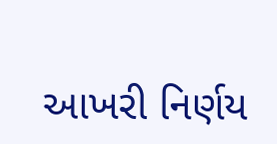આખરી નિર્ણય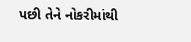પછી તેને નોકરીમાંથી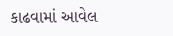કાઢવામાં આવેલ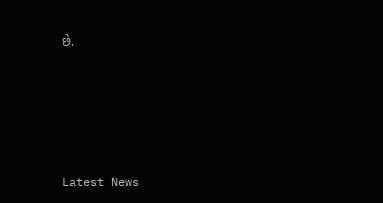છે.






Latest News